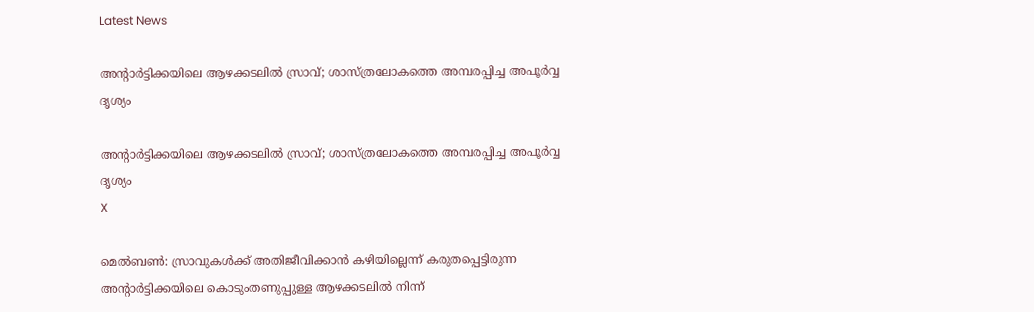Latest News

അന്റാര്‍ട്ടിക്കയിലെ ആഴക്കടലില്‍ സ്രാവ്; ശാസ്ത്രലോകത്തെ അമ്പരപ്പിച്ച അപൂര്‍വ്വ ദൃശ്യം

അന്റാര്‍ട്ടിക്കയിലെ ആഴക്കടലില്‍ സ്രാവ്; ശാസ്ത്രലോകത്തെ അമ്പരപ്പിച്ച അപൂര്‍വ്വ ദൃശ്യം
X

മെല്‍ബണ്‍: സ്രാവുകള്‍ക്ക് അതിജീവിക്കാന്‍ കഴിയില്ലെന്ന് കരുതപ്പെട്ടിരുന്ന അന്റാര്‍ട്ടിക്കയിലെ കൊടുംതണുപ്പുള്ള ആഴക്കടലില്‍ നിന്ന്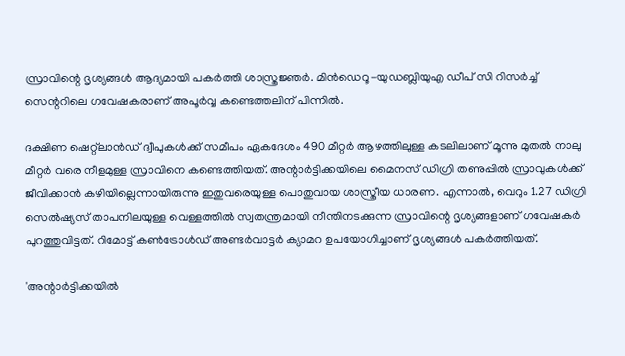സ്രാവിന്റെ ദൃശ്യങ്ങള്‍ ആദ്യമായി പകര്‍ത്തി ശാസ്ത്രജ്ഞര്‍. മിന്‍ഡെറൂ-യുഡബ്ലിയുഎ ഡീപ് സി റിസര്‍ച്ച് സെന്ററിലെ ഗവേഷകരാണ് അപൂര്‍വ്വ കണ്ടെത്തലിന് പിന്നില്‍.

ദക്ഷിണ ഷെറ്റ്‌ലാന്‍ഡ് ദ്വീപുകള്‍ക്ക് സമീപം ഏകദേശം 490 മീറ്റര്‍ ആഴത്തിലുള്ള കടലിലാണ് മൂന്നു മുതല്‍ നാലു മീറ്റര്‍ വരെ നീളമുള്ള സ്രാവിനെ കണ്ടെത്തിയത്. അന്റാര്‍ട്ടിക്കയിലെ മൈനസ് ഡിഗ്രി തണുപ്പില്‍ സ്രാവുകള്‍ക്ക് ജീവിക്കാന്‍ കഴിയില്ലെന്നായിരുന്നു ഇതുവരെയുള്ള പൊതുവായ ശാസ്ത്രീയ ധാരണ. എന്നാല്‍, വെറും 1.27 ഡിഗ്രി സെല്‍ഷ്യസ് താപനിലയുള്ള വെള്ളത്തില്‍ സ്വതന്ത്രമായി നീന്തിനടക്കുന്ന സ്രാവിന്റെ ദൃശ്യങ്ങളാണ് ഗവേഷകര്‍ പുറത്തുവിട്ടത്. റിമോട്ട് കണ്‍ട്രോള്‍ഡ് അണ്ടര്‍വാട്ടര്‍ ക്യാമറ ഉപയോഗിച്ചാണ് ദൃശ്യങ്ങള്‍ പകര്‍ത്തിയത്.

'അന്റാര്‍ട്ടിക്കയില്‍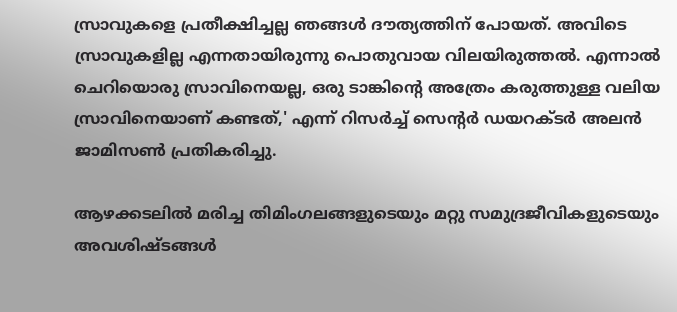സ്രാവുകളെ പ്രതീക്ഷിച്ചല്ല ഞങ്ങള്‍ ദൗത്യത്തിന് പോയത്. അവിടെ സ്രാവുകളില്ല എന്നതായിരുന്നു പൊതുവായ വിലയിരുത്തല്‍. എന്നാല്‍ ചെറിയൊരു സ്രാവിനെയല്ല, ഒരു ടാങ്കിന്റെ അത്രേം കരുത്തുള്ള വലിയ സ്രാവിനെയാണ് കണ്ടത്,' എന്ന് റിസര്‍ച്ച് സെന്റര്‍ ഡയറക്ടര്‍ അലന്‍ ജാമിസണ്‍ പ്രതികരിച്ചു.

ആഴക്കടലില്‍ മരിച്ച തിമിംഗലങ്ങളുടെയും മറ്റു സമുദ്രജീവികളുടെയും അവശിഷ്ടങ്ങള്‍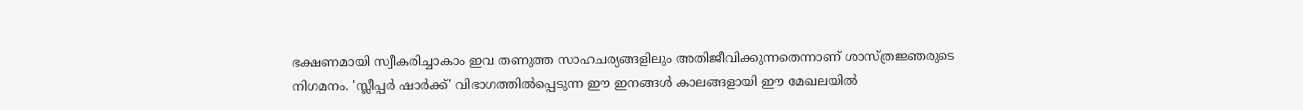ഭക്ഷണമായി സ്വീകരിച്ചാകാം ഇവ തണുത്ത സാഹചര്യങ്ങളിലും അതിജീവിക്കുന്നതെന്നാണ് ശാസ്ത്രജ്ഞരുടെ നിഗമനം. 'സ്ലീപ്പര്‍ ഷാര്‍ക്ക്' വിഭാഗത്തില്‍പ്പെടുന്ന ഈ ഇനങ്ങള്‍ കാലങ്ങളായി ഈ മേഖലയില്‍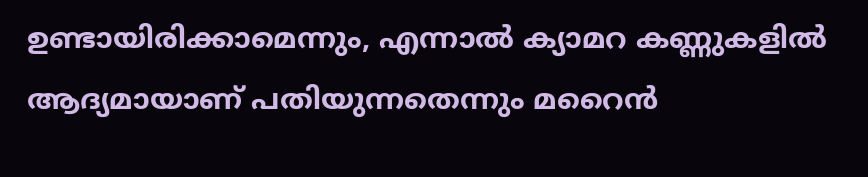ഉണ്ടായിരിക്കാമെന്നും, എന്നാല്‍ ക്യാമറ കണ്ണുകളില്‍ ആദ്യമായാണ് പതിയുന്നതെന്നും മറൈന്‍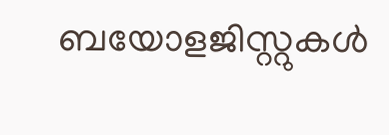ബയോളജിസ്റ്റുകള്‍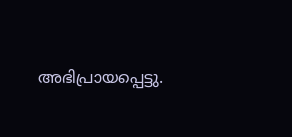അഭിപ്രായപ്പെട്ടു.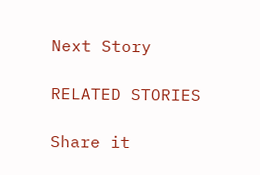Next Story

RELATED STORIES

Share it